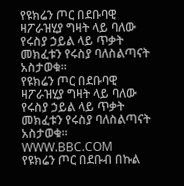የዩክሬን ጦር በደቡባዊ ዛፖራዝሂያ ግዛት ላይ ባለው የሩስያ ኃይል ላይ ጥቃት መክፈቱን የሩስያ ባለስልጣናት አስታወቁ።
የዩክሬን ጦር በደቡባዊ ዛፖራዝሂያ ግዛት ላይ ባለው የሩስያ ኃይል ላይ ጥቃት መክፈቱን የሩስያ ባለስልጣናት አስታወቁ።
WWW.BBC.COM
የዩክሬን ጦር በደቡብ በኩል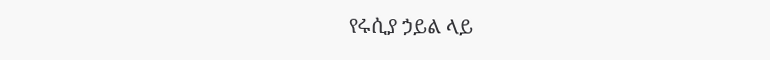የሩሲያ ኃይል ላይ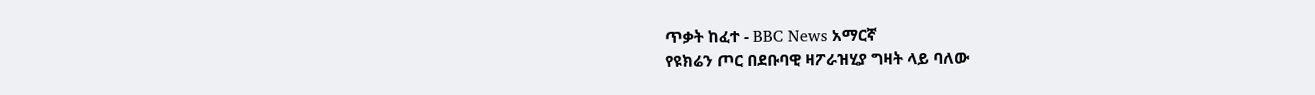ጥቃት ከፈተ - BBC News አማርኛ
የዩክሬን ጦር በደቡባዊ ዛፖራዝሂያ ግዛት ላይ ባለው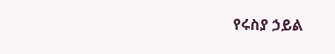የሩስያ ኃይል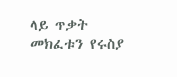ላይ ጥቃት መክፈቱን የሩስያ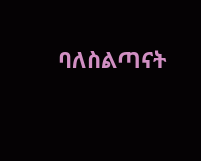ባለስልጣናት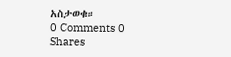አስታወቁ።
0 Comments 0 Shares